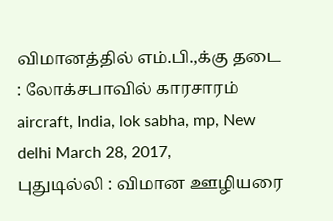விமானத்தில் எம்.பி.,க்கு தடை : லோக்சபாவில் காரசாரம்
aircraft, India, lok sabha, mp, New delhi March 28, 2017,
புதுடில்லி : விமான ஊழியரை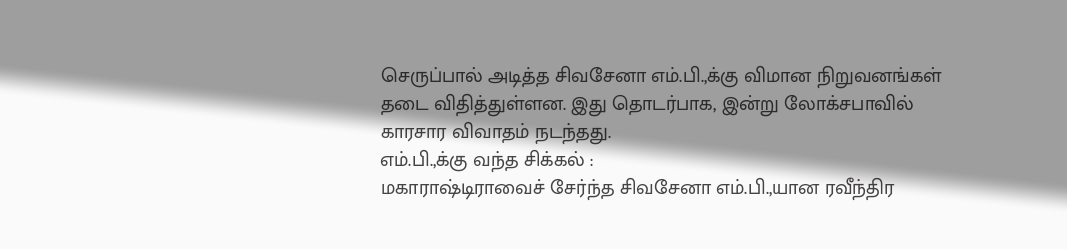செருப்பால் அடித்த சிவசேனா எம்.பி.,க்கு விமான நிறுவனங்கள் தடை விதித்துள்ளன. இது தொடர்பாக, இன்று லோக்சபாவில் காரசார விவாதம் நடந்தது.
எம்.பி.,க்கு வந்த சிக்கல் :
மகாராஷ்டிராவைச் சேர்ந்த சிவசேனா எம்.பி.,யான ரவீந்திர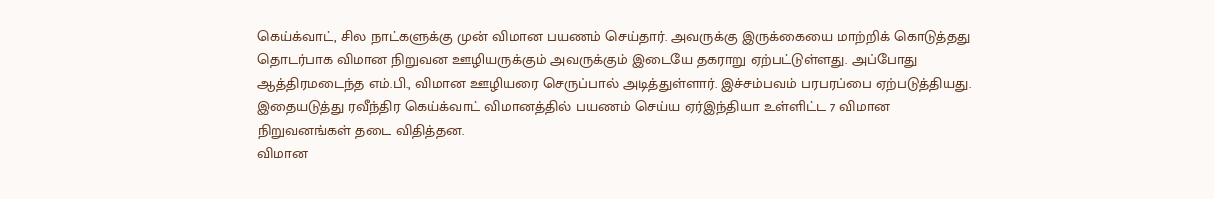கெய்க்வாட், சில நாட்களுக்கு முன் விமான பயணம் செய்தார். அவருக்கு இருக்கையை மாற்றிக் கொடுத்தது தொடர்பாக விமான நிறுவன ஊழியருக்கும் அவருக்கும் இடையே தகராறு ஏற்பட்டுள்ளது. அப்போது ஆத்திரமடைந்த எம்.பி., விமான ஊழியரை செருப்பால் அடித்துள்ளார். இச்சம்பவம் பரபரப்பை ஏற்படுத்தியது. இதையடுத்து ரவீந்திர கெய்க்வாட் விமானத்தில் பயணம் செய்ய ஏர்இந்தியா உள்ளிட்ட 7 விமான நிறுவனங்கள் தடை விதித்தன.
விமான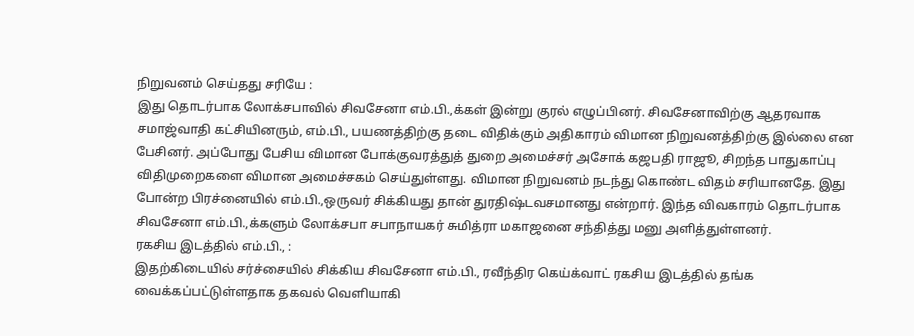நிறுவனம் செய்தது சரியே :
இது தொடர்பாக லோக்சபாவில் சிவசேனா எம்.பி.,க்கள் இன்று குரல் எழுப்பினர். சிவசேனாவிற்கு ஆதரவாக சமாஜ்வாதி கட்சியினரும், எம்.பி., பயணத்திற்கு தடை விதிக்கும் அதிகாரம் விமான நிறுவனத்திற்கு இல்லை என பேசினர். அப்போது பேசிய விமான போக்குவரத்துத் துறை அமைச்சர் அசோக் கஜபதி ராஜூ, சிறந்த பாதுகாப்பு விதிமுறைகளை விமான அமைச்சகம் செய்துள்ளது. விமான நிறுவனம் நடந்து கொண்ட விதம் சரியானதே. இது போன்ற பிரச்னையில் எம்.பி.,ஒருவர் சிக்கியது தான் துரதிஷ்டவசமானது என்றார். இந்த விவகாரம் தொடர்பாக சிவசேனா எம்.பி.,க்களும் லோக்சபா சபாநாயகர் சுமித்ரா மகாஜனை சந்தித்து மனு அளித்துள்ளனர்.
ரகசிய இடத்தில் எம்.பி., :
இதற்கிடையில் சர்ச்சையில் சிக்கிய சிவசேனா எம்.பி., ரவீந்திர கெய்க்வாட் ரகசிய இடத்தில் தங்க வைக்கப்பட்டுள்ளதாக தகவல் வெளியாகி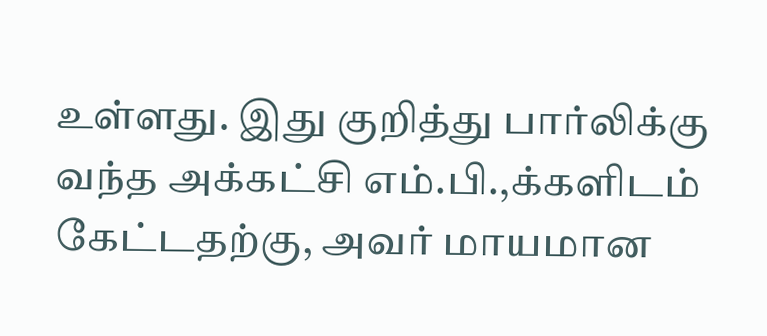உள்ளது. இது குறித்து பார்லிக்கு வந்த அக்கட்சி எம்.பி.,க்களிடம் கேட்டதற்கு, அவர் மாயமான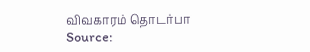விவகாரம் தொடர்பா
Source: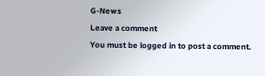G-News
Leave a comment
You must be logged in to post a comment.